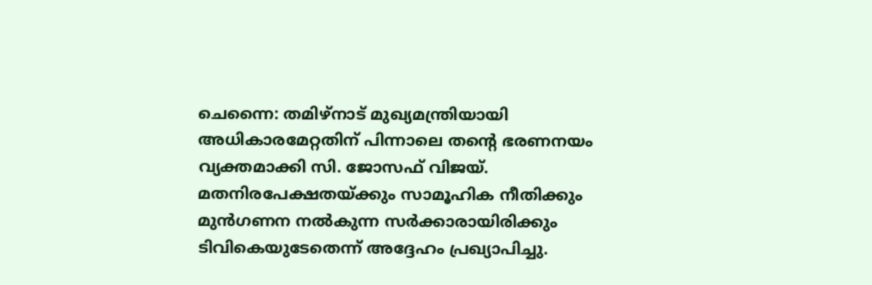ചെന്നൈ: തമിഴ്നാട് മുഖ്യമന്ത്രിയായി അധികാരമേറ്റതിന് പിന്നാലെ തന്റെ ഭരണനയം വ്യക്തമാക്കി സി. ജോസഫ് വിജയ്. മതനിരപേക്ഷതയ്ക്കും സാമൂഹിക നീതിക്കും മുൻഗണന നൽകുന്ന സർക്കാരായിരിക്കും ടിവികെയുടേതെന്ന് അദ്ദേഹം പ്രഖ്യാപിച്ചു.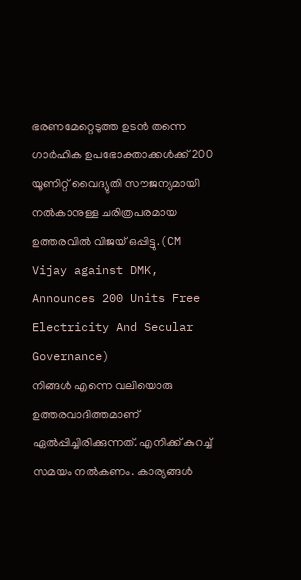ഭരണമേറ്റെടുത്ത ഉടൻ തന്നെ ഗാർഹിക ഉപഭോക്താക്കൾക്ക് 200 യൂണിറ്റ് വൈദ്യുതി സൗജന്യമായി നൽകാനുള്ള ചരിത്രപരമായ ഉത്തരവിൽ വിജയ് ഒപ്പിട്ടു.(CM Vijay against DMK, Announces 200 Units Free Electricity And Secular Governance)
നിങ്ങൾ എന്നെ വലിയൊരു ഉത്തരവാദിത്തമാണ് ഏൽപ്പിച്ചിരിക്കുന്നത്. എനിക്ക് കുറച്ച് സമയം നൽകണം. കാര്യങ്ങൾ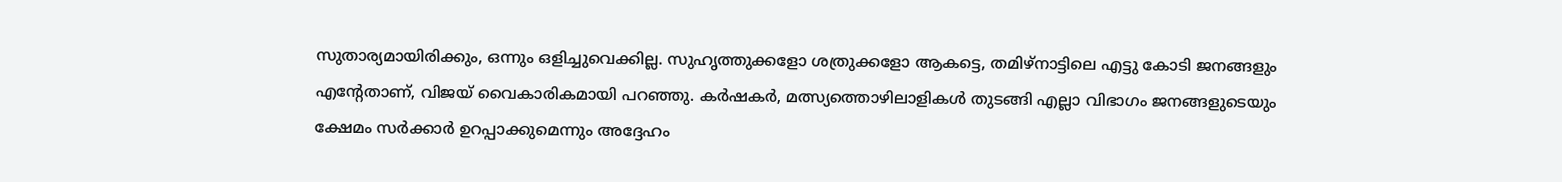സുതാര്യമായിരിക്കും, ഒന്നും ഒളിച്ചുവെക്കില്ല. സുഹൃത്തുക്കളോ ശത്രുക്കളോ ആകട്ടെ, തമിഴ്നാട്ടിലെ എട്ടു കോടി ജനങ്ങളും എന്റേതാണ്, വിജയ് വൈകാരികമായി പറഞ്ഞു. കർഷകർ, മത്സ്യത്തൊഴിലാളികൾ തുടങ്ങി എല്ലാ വിഭാഗം ജനങ്ങളുടെയും ക്ഷേമം സർക്കാർ ഉറപ്പാക്കുമെന്നും അദ്ദേഹം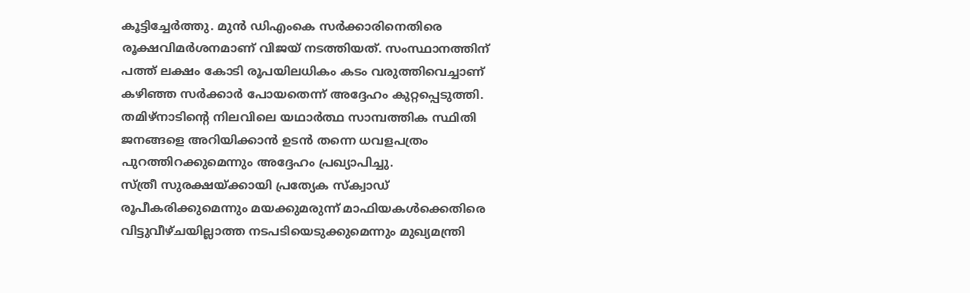കൂട്ടിച്ചേർത്തു. മുൻ ഡിഎംകെ സർക്കാരിനെതിരെ രൂക്ഷവിമർശനമാണ് വിജയ് നടത്തിയത്. സംസ്ഥാനത്തിന് പത്ത് ലക്ഷം കോടി രൂപയിലധികം കടം വരുത്തിവെച്ചാണ് കഴിഞ്ഞ സർക്കാർ പോയതെന്ന് അദ്ദേഹം കുറ്റപ്പെടുത്തി. തമിഴ്നാടിന്റെ നിലവിലെ യഥാർത്ഥ സാമ്പത്തിക സ്ഥിതി ജനങ്ങളെ അറിയിക്കാൻ ഉടൻ തന്നെ ധവളപത്രം പുറത്തിറക്കുമെന്നും അദ്ദേഹം പ്രഖ്യാപിച്ചു.
സ്ത്രീ സുരക്ഷയ്ക്കായി പ്രത്യേക സ്ക്വാഡ് രൂപീകരിക്കുമെന്നും മയക്കുമരുന്ന് മാഫിയകൾക്കെതിരെ വിട്ടുവീഴ്ചയില്ലാത്ത നടപടിയെടുക്കുമെന്നും മുഖ്യമന്ത്രി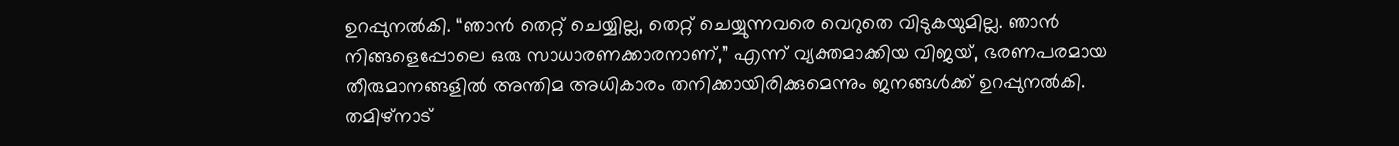ഉറപ്പുനൽകി. “ഞാൻ തെറ്റ് ചെയ്യില്ല, തെറ്റ് ചെയ്യുന്നവരെ വെറുതെ വിടുകയുമില്ല. ഞാൻ നിങ്ങളെപ്പോലെ ഒരു സാധാരണക്കാരനാണ്,” എന്ന് വ്യക്തമാക്കിയ വിജയ്, ഭരണപരമായ തീരുമാനങ്ങളിൽ അന്തിമ അധികാരം തനിക്കായിരിക്കുമെന്നും ജനങ്ങൾക്ക് ഉറപ്പുനൽകി. തമിഴ്നാട്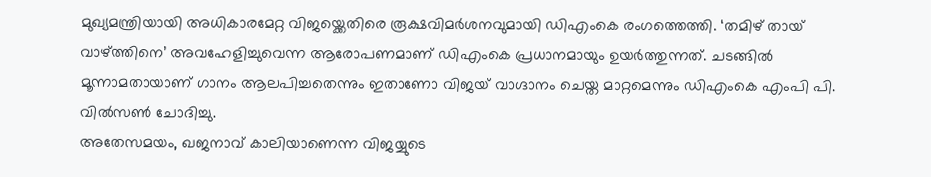മുഖ്യമന്ത്രിയായി അധികാരമേറ്റ വിജയ്ക്കെതിരെ രൂക്ഷവിമർശനവുമായി ഡിഎംകെ രംഗത്തെത്തി. ‘തമിഴ് തായ് വാഴ്ത്തിനെ’ അവഹേളിച്ചുവെന്ന ആരോപണമാണ് ഡിഎംകെ പ്രധാനമായും ഉയർത്തുന്നത്. ചടങ്ങിൽ മൂന്നാമതായാണ് ഗാനം ആലപിച്ചതെന്നും ഇതാണോ വിജയ് വാഗ്ദാനം ചെയ്ത മാറ്റമെന്നും ഡിഎംകെ എംപി പി. വിൽസൺ ചോദിച്ചു.
അതേസമയം, ഖജനാവ് കാലിയാണെന്ന വിജയ്യുടെ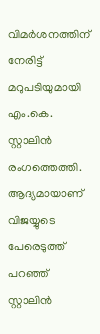വിമർശനത്തിന് നേരിട്ട് മറുപടിയുമായി എം.കെ. സ്റ്റാലിൻ രംഗത്തെത്തി. ആദ്യമായാണ് വിജയ്യുടെ പേരെടുത്ത് പറഞ്ഞ് സ്റ്റാലിൻ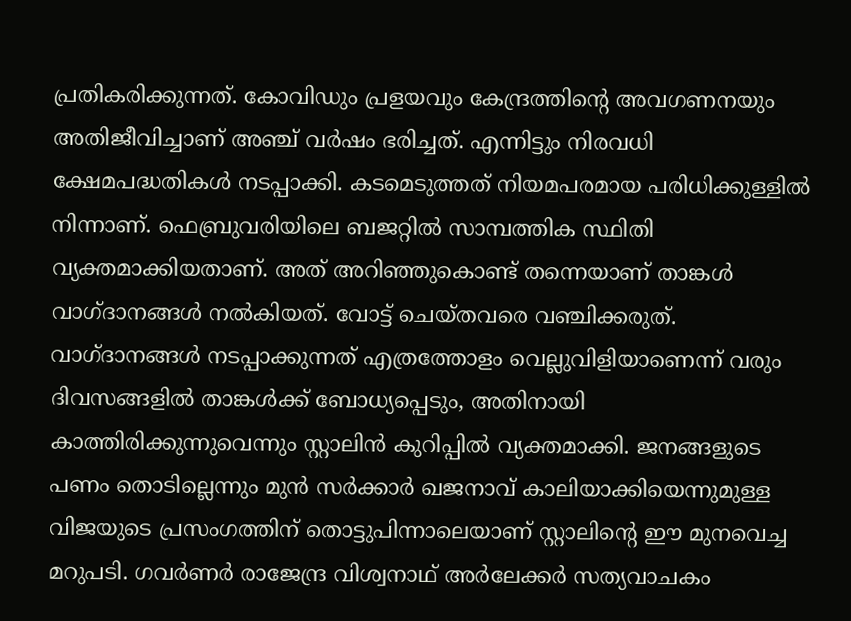പ്രതികരിക്കുന്നത്. കോവിഡും പ്രളയവും കേന്ദ്രത്തിന്റെ അവഗണനയും അതിജീവിച്ചാണ് അഞ്ച് വർഷം ഭരിച്ചത്. എന്നിട്ടും നിരവധി ക്ഷേമപദ്ധതികൾ നടപ്പാക്കി. കടമെടുത്തത് നിയമപരമായ പരിധിക്കുള്ളിൽ നിന്നാണ്. ഫെബ്രുവരിയിലെ ബജറ്റിൽ സാമ്പത്തിക സ്ഥിതി വ്യക്തമാക്കിയതാണ്. അത് അറിഞ്ഞുകൊണ്ട് തന്നെയാണ് താങ്കൾ വാഗ്ദാനങ്ങൾ നൽകിയത്. വോട്ട് ചെയ്തവരെ വഞ്ചിക്കരുത്.
വാഗ്ദാനങ്ങൾ നടപ്പാക്കുന്നത് എത്രത്തോളം വെല്ലുവിളിയാണെന്ന് വരും ദിവസങ്ങളിൽ താങ്കൾക്ക് ബോധ്യപ്പെടും, അതിനായി കാത്തിരിക്കുന്നുവെന്നും സ്റ്റാലിൻ കുറിപ്പിൽ വ്യക്തമാക്കി. ജനങ്ങളുടെ പണം തൊടില്ലെന്നും മുൻ സർക്കാർ ഖജനാവ് കാലിയാക്കിയെന്നുമുള്ള വിജയുടെ പ്രസംഗത്തിന് തൊട്ടുപിന്നാലെയാണ് സ്റ്റാലിന്റെ ഈ മുനവെച്ച മറുപടി. ഗവർണർ രാജേന്ദ്ര വിശ്വനാഥ് അർലേക്കർ സത്യവാചകം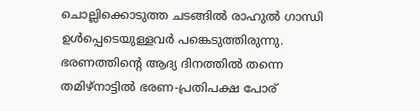ചൊല്ലിക്കൊടുത്ത ചടങ്ങിൽ രാഹുൽ ഗാന്ധി ഉൾപ്പെടെയുള്ളവർ പങ്കെടുത്തിരുന്നു. ഭരണത്തിന്റെ ആദ്യ ദിനത്തിൽ തന്നെ തമിഴ്നാട്ടിൽ ഭരണ-പ്രതിപക്ഷ പോര്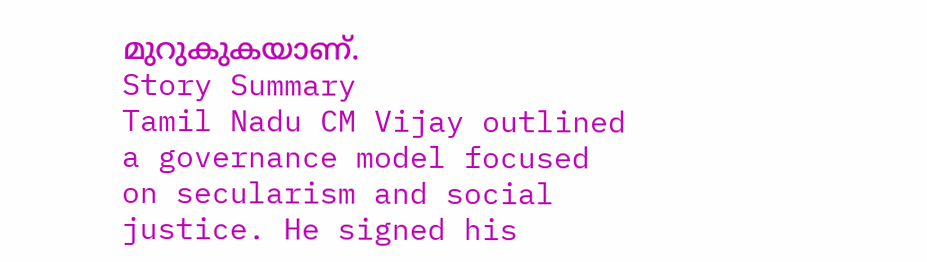മുറുകുകയാണ്.
Story Summary
Tamil Nadu CM Vijay outlined a governance model focused on secularism and social justice. He signed his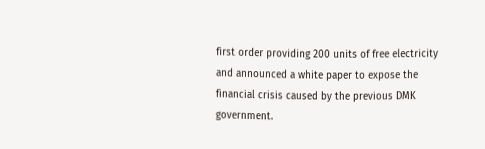first order providing 200 units of free electricity and announced a white paper to expose the financial crisis caused by the previous DMK government.